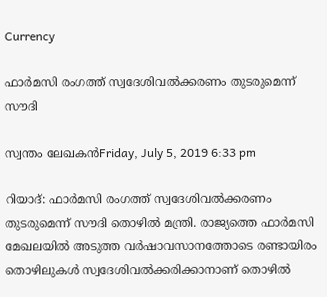Currency

ഫാര്‍മസി രംഗത്ത് സ്വദേശിവല്‍ക്കരണം തുടരുമെന്ന് സൗദി

സ്വന്തം ലേഖകന്‍Friday, July 5, 2019 6:33 pm

റിയാദ്: ഫാര്‍മസി രംഗത്ത് സ്വദേശിവല്‍ക്കരണം തുടരുമെന്ന് സൗദി തൊഴില്‍ മന്ത്രി. രാജ്യത്തെ ഫാര്‍മസി മേഖലയില്‍ അടുത്ത വര്‍ഷാവസാനത്തോടെ രണ്ടായിരം തൊഴിലുകള്‍ സ്വദേശിവല്‍ക്കരിക്കാനാണ് തൊഴില്‍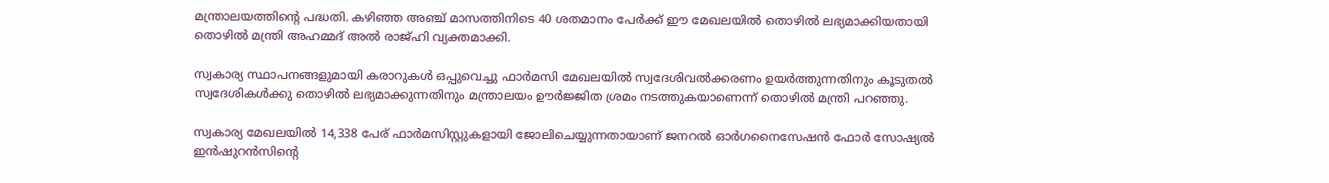മന്ത്രാലയത്തിന്റെ പദ്ധതി. കഴിഞ്ഞ അഞ്ച് മാസത്തിനിടെ 40 ശതമാനം പേര്‍ക്ക് ഈ മേഖലയില്‍ തൊഴില്‍ ലഭ്യമാക്കിയതായി തൊഴില്‍ മന്ത്രി അഹമ്മദ് അല്‍ രാജ്ഹി വ്യക്തമാക്കി.

സ്വകാര്യ സ്ഥാപനങ്ങളുമായി കരാറുകള്‍ ഒപ്പുവെച്ചു ഫാര്‍മസി മേഖലയില്‍ സ്വദേശിവല്‍ക്കരണം ഉയര്‍ത്തുന്നതിനും കൂടുതല്‍ സ്വദേശികള്‍ക്കു തൊഴില്‍ ലഭ്യമാക്കുന്നതിനും മന്ത്രാലയം ഊര്‍ജ്ജിത ശ്രമം നടത്തുകയാണെന്ന് തൊഴില്‍ മന്ത്രി പറഞ്ഞു.

സ്വകാര്യ മേഖലയില്‍ 14,338 പേര് ഫാര്‍മസിസ്റ്റുകളായി ജോലിചെയ്യുന്നതായാണ് ജനറല്‍ ഓര്‍ഗനൈസേഷന്‍ ഫോര്‍ സോഷ്യല്‍ ഇന്‍ഷുറന്‍സിന്റെ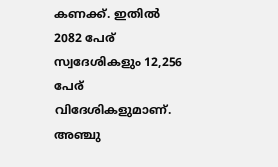കണക്ക്. ഇതില്‍ 2082 പേര് സ്വദേശികളും 12,256 പേര് വിദേശികളുമാണ്. അഞ്ചു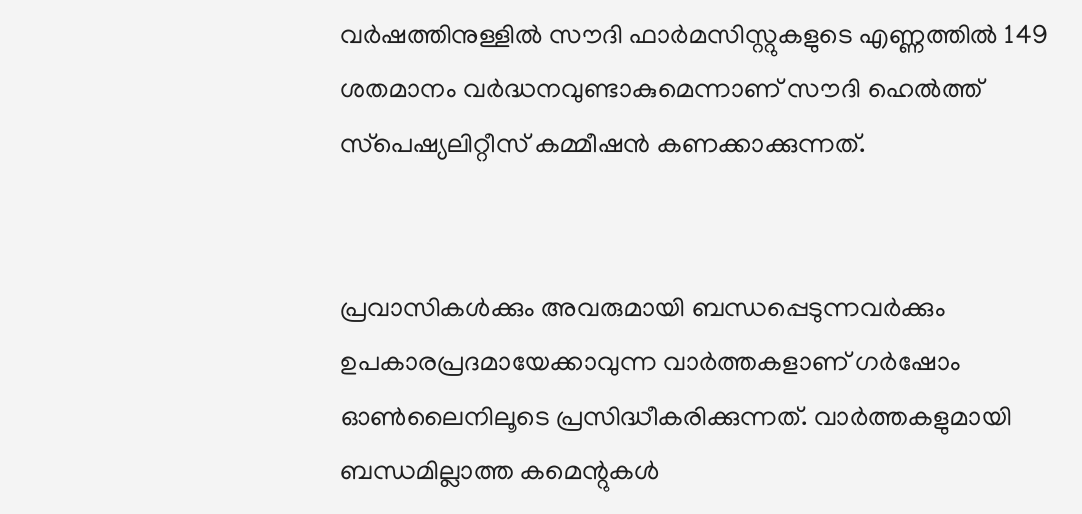വര്‍ഷത്തിനുള്ളില്‍ സൗദി ഫാര്‍മസിസ്റ്റുകളുടെ എണ്ണത്തില്‍ 149 ശതമാനം വര്‍ദ്ധനവുണ്ടാകുമെന്നാണ് സൗദി ഹെല്‍ത്ത് സ്‌പെഷ്യലിറ്റീസ് കമ്മീഷന്‍ കണക്കാക്കുന്നത്.


പ്രവാസികൾക്കും അവരുമായി ബന്ധപ്പെടുന്നവർക്കും ഉപകാരപ്രദമായേക്കാവുന്ന വാർത്തകളാണ് ഗർഷോം ഓൺലൈനിലൂടെ പ്രസിദ്ധീകരിക്കുന്നത്. വാർത്തകളുമായി ബന്ധമില്ലാത്ത കമെന്റുകൾ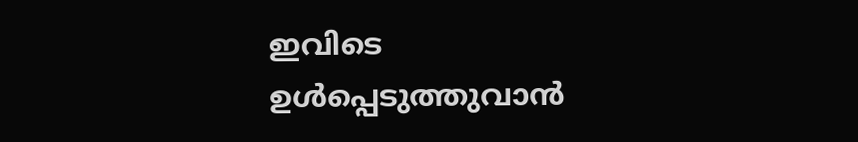ഇവിടെ ഉൾപ്പെടുത്തുവാൻ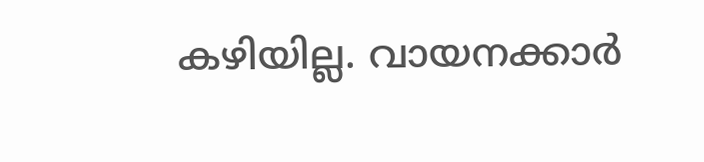കഴിയില്ല. വായനക്കാർ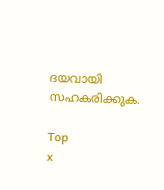ദയവായി സഹകരിക്കുക.

Top
x